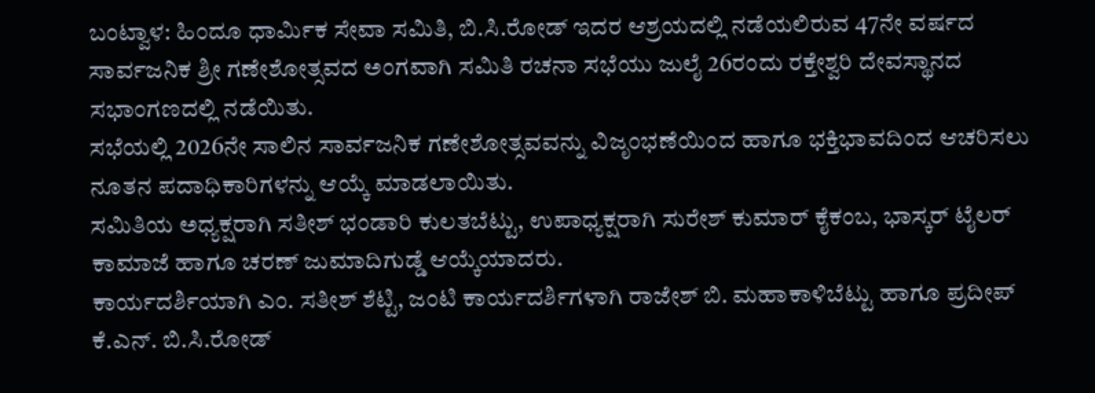ಬಂಟ್ವಾಳ: ಹಿಂದೂ ಧಾರ್ಮಿಕ ಸೇವಾ ಸಮಿತಿ, ಬಿ.ಸಿ.ರೋಡ್ ಇದರ ಆಶ್ರಯದಲ್ಲಿ ನಡೆಯಲಿರುವ 47ನೇ ವರ್ಷದ ಸಾರ್ವಜನಿಕ ಶ್ರೀ ಗಣೇಶೋತ್ಸವದ ಅಂಗವಾಗಿ ಸಮಿತಿ ರಚನಾ ಸಭೆಯು ಜುಲೈ 26ರಂದು ರಕ್ತೇಶ್ವರಿ ದೇವಸ್ಥಾನದ ಸಭಾಂಗಣದಲ್ಲಿ ನಡೆಯಿತು.
ಸಭೆಯಲ್ಲಿ 2026ನೇ ಸಾಲಿನ ಸಾರ್ವಜನಿಕ ಗಣೇಶೋತ್ಸವವನ್ನು ವಿಜೃಂಭಣೆಯಿಂದ ಹಾಗೂ ಭಕ್ತಿಭಾವದಿಂದ ಆಚರಿಸಲು ನೂತನ ಪದಾಧಿಕಾರಿಗಳನ್ನು ಆಯ್ಕೆ ಮಾಡಲಾಯಿತು.
ಸಮಿತಿಯ ಅಧ್ಯಕ್ಷರಾಗಿ ಸತೀಶ್ ಭಂಡಾರಿ ಕುಲತಬೆಟ್ಟು, ಉಪಾಧ್ಯಕ್ಷರಾಗಿ ಸುರೇಶ್ ಕುಮಾರ್ ಕೈಕಂಬ, ಭಾಸ್ಕರ್ ಟೈಲರ್ ಕಾಮಾಜೆ ಹಾಗೂ ಚರಣ್ ಜುಮಾದಿಗುಡ್ಡೆ ಆಯ್ಕೆಯಾದರು.
ಕಾರ್ಯದರ್ಶಿಯಾಗಿ ಎಂ. ಸತೀಶ್ ಶೆಟ್ಟಿ, ಜಂಟಿ ಕಾರ್ಯದರ್ಶಿಗಳಾಗಿ ರಾಜೇಶ್ ಬಿ. ಮಹಾಕಾಳಿಬೆಟ್ಟು ಹಾಗೂ ಪ್ರದೀಪ್ ಕೆ.ಎನ್. ಬಿ.ಸಿ.ರೋಡ್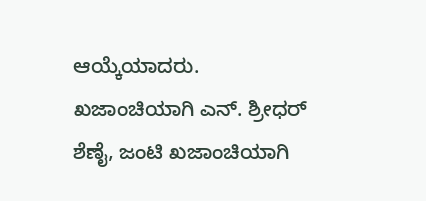ಆಯ್ಕೆಯಾದರು.
ಖಜಾಂಚಿಯಾಗಿ ಎನ್. ಶ್ರೀಧರ್
ಶೆಣೈ, ಜಂಟಿ ಖಜಾಂಚಿಯಾಗಿ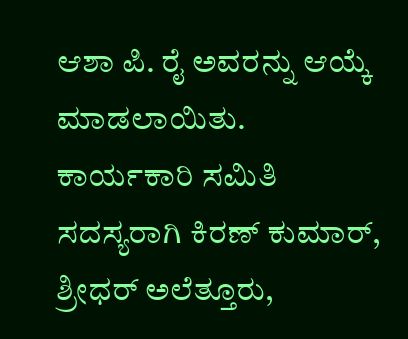ಆಶಾ ಪಿ. ರೈ ಅವರನ್ನು ಆಯ್ಕೆ ಮಾಡಲಾಯಿತು.
ಕಾರ್ಯಕಾರಿ ಸಮಿತಿ ಸದಸ್ಯರಾಗಿ ಕಿರಣ್ ಕುಮಾರ್, ಶ್ರೀಧರ್ ಅಲೆತ್ತೂರು,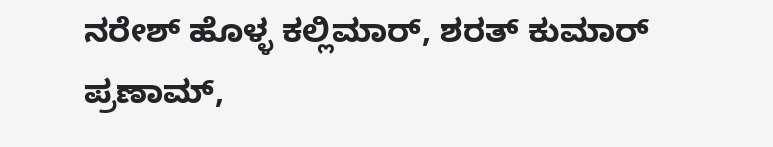ನರೇಶ್ ಹೊಳ್ಳ ಕಲ್ಲಿಮಾರ್, ಶರತ್ ಕುಮಾರ್ ಪ್ರಣಾಮ್,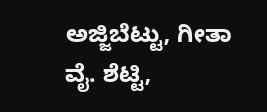ಅಜ್ಜಿಬೆಟ್ಟು, ಗೀತಾ ವೈ. ಶೆಟ್ಟಿ,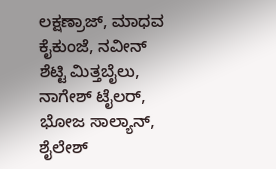ಲಕ್ಷಣ್ರಾಜ್, ಮಾಧವ ಕೈಕುಂಜೆ, ನವೀನ್ ಶೆಟ್ಟಿ ಮಿತ್ತಬೈಲು, ನಾಗೇಶ್ ಟೈಲರ್, ಭೋಜ ಸಾಲ್ಯಾನ್, ಶೈಲೇಶ್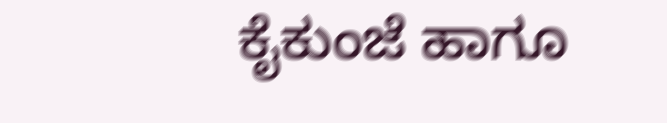ಕೈಕುಂಜೆ ಹಾಗೂ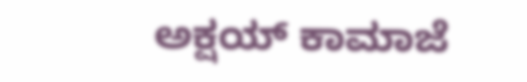ಅಕ್ಷಯ್ ಕಾಮಾಜೆ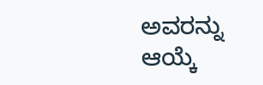ಅವರನ್ನು ಆಯ್ಕೆ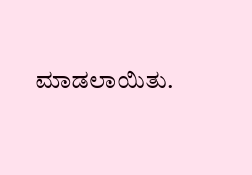ಮಾಡಲಾಯಿತು.